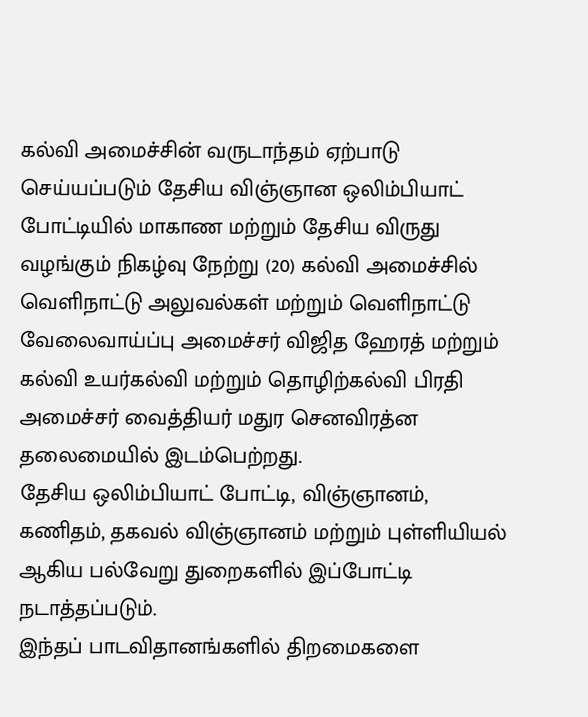கல்வி அமைச்சின் வருடாந்தம் ஏற்பாடு செய்யப்படும் தேசிய விஞ்ஞான ஒலிம்பியாட் போட்டியில் மாகாண மற்றும் தேசிய விருது வழங்கும் நிகழ்வு நேற்று (20) கல்வி அமைச்சில் வெளிநாட்டு அலுவல்கள் மற்றும் வெளிநாட்டு வேலைவாய்ப்பு அமைச்சர் விஜித ஹேரத் மற்றும் கல்வி உயர்கல்வி மற்றும் தொழிற்கல்வி பிரதி அமைச்சர் வைத்தியர் மதுர செனவிரத்ன தலைமையில் இடம்பெற்றது.
தேசிய ஒலிம்பியாட் போட்டி, விஞ்ஞானம், கணிதம், தகவல் விஞ்ஞானம் மற்றும் புள்ளியியல்
ஆகிய பல்வேறு துறைகளில் இப்போட்டி நடாத்தப்படும்.
இந்தப் பாடவிதானங்களில் திறமைகளை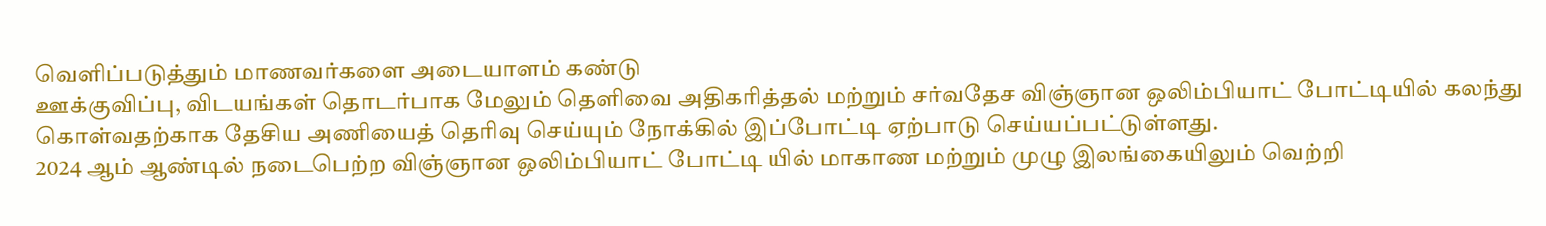வெளிப்படுத்தும் மாணவர்களை அடையாளம் கண்டு
ஊக்குவிப்பு, விடயங்கள் தொடர்பாக மேலும் தெளிவை அதிகரித்தல் மற்றும் சர்வதேச விஞ்ஞான ஒலிம்பியாட் போட்டியில் கலந்து கொள்வதற்காக தேசிய அணியைத் தெரிவு செய்யும் நோக்கில் இப்போட்டி ஏற்பாடு செய்யப்பட்டுள்ளது.
2024 ஆம் ஆண்டில் நடைபெற்ற விஞ்ஞான ஒலிம்பியாட் போட்டி யில் மாகாண மற்றும் முழு இலங்கையிலும் வெற்றி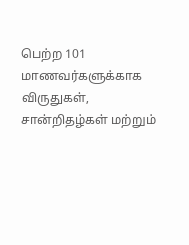பெற்ற 101 மாணவர்களுக்காக விருதுகள், சான்றிதழ்கள் மற்றும்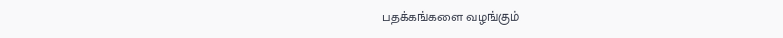பதக்கங்களை வழங்கும்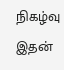நிகழ்வு இதன்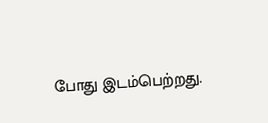போது இடம்பெற்றது.